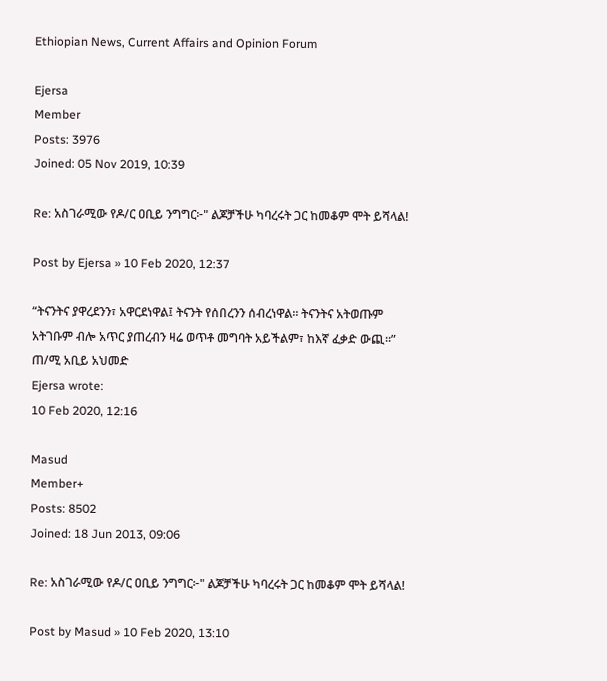Ethiopian News, Current Affairs and Opinion Forum

Ejersa
Member
Posts: 3976
Joined: 05 Nov 2019, 10:39

Re: አስገራሚው የዶ/ር ዐቢይ ንግግር፦" ልጆቻችሁ ካባረሩት ጋር ከመቆም ሞት ይሻላል!

Post by Ejersa » 10 Feb 2020, 12:37

“ትናንትና ያዋረደንን፣ አዋርደነዋል፤ ትናንት የሰበረንን ሰብረነዋል። ትናንትና አትወጡም አትገቡም ብሎ አጥር ያጠረብን ዛሬ ወጥቶ መግባት አይችልም፣ ከእኛ ፈቃድ ውጪ።” ጠ/ሚ አቢይ አህመድ
Ejersa wrote:
10 Feb 2020, 12:16

Masud
Member+
Posts: 8502
Joined: 18 Jun 2013, 09:06

Re: አስገራሚው የዶ/ር ዐቢይ ንግግር፦" ልጆቻችሁ ካባረሩት ጋር ከመቆም ሞት ይሻላል!

Post by Masud » 10 Feb 2020, 13:10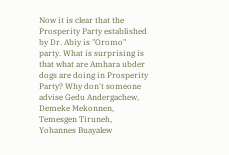Now it is clear that the Prosperity Party established by Dr. Abiy is "Oromo" party. What is surprising is that what are Amhara ubder dogs are doing in Prosperity Party? Why don't someone advise Gedu Andergachew, Demeke Mekonnen, Temesgen Tiruneh, Yohannes Buayalew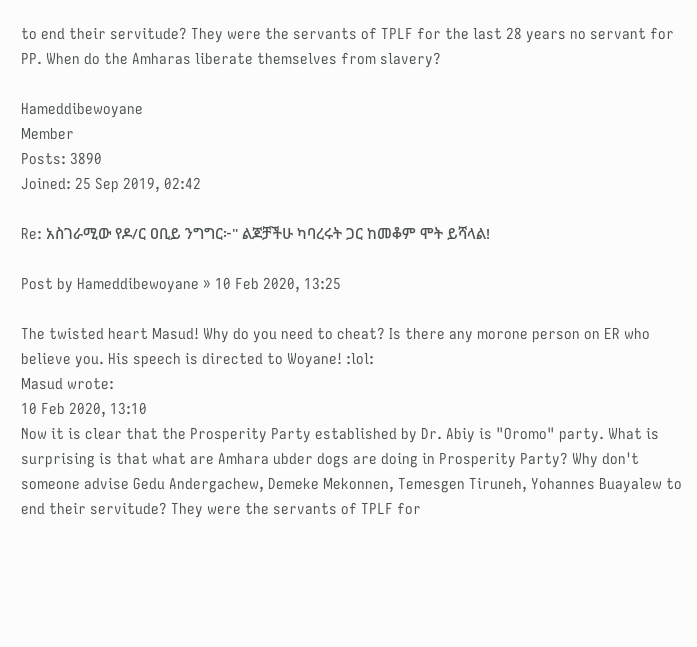to end their servitude? They were the servants of TPLF for the last 28 years no servant for PP. When do the Amharas liberate themselves from slavery?

Hameddibewoyane
Member
Posts: 3890
Joined: 25 Sep 2019, 02:42

Re: አስገራሚው የዶ/ር ዐቢይ ንግግር፦" ልጆቻችሁ ካባረሩት ጋር ከመቆም ሞት ይሻላል!

Post by Hameddibewoyane » 10 Feb 2020, 13:25

The twisted heart Masud! Why do you need to cheat? Is there any morone person on ER who believe you. His speech is directed to Woyane! :lol:
Masud wrote:
10 Feb 2020, 13:10
Now it is clear that the Prosperity Party established by Dr. Abiy is "Oromo" party. What is surprising is that what are Amhara ubder dogs are doing in Prosperity Party? Why don't someone advise Gedu Andergachew, Demeke Mekonnen, Temesgen Tiruneh, Yohannes Buayalew to end their servitude? They were the servants of TPLF for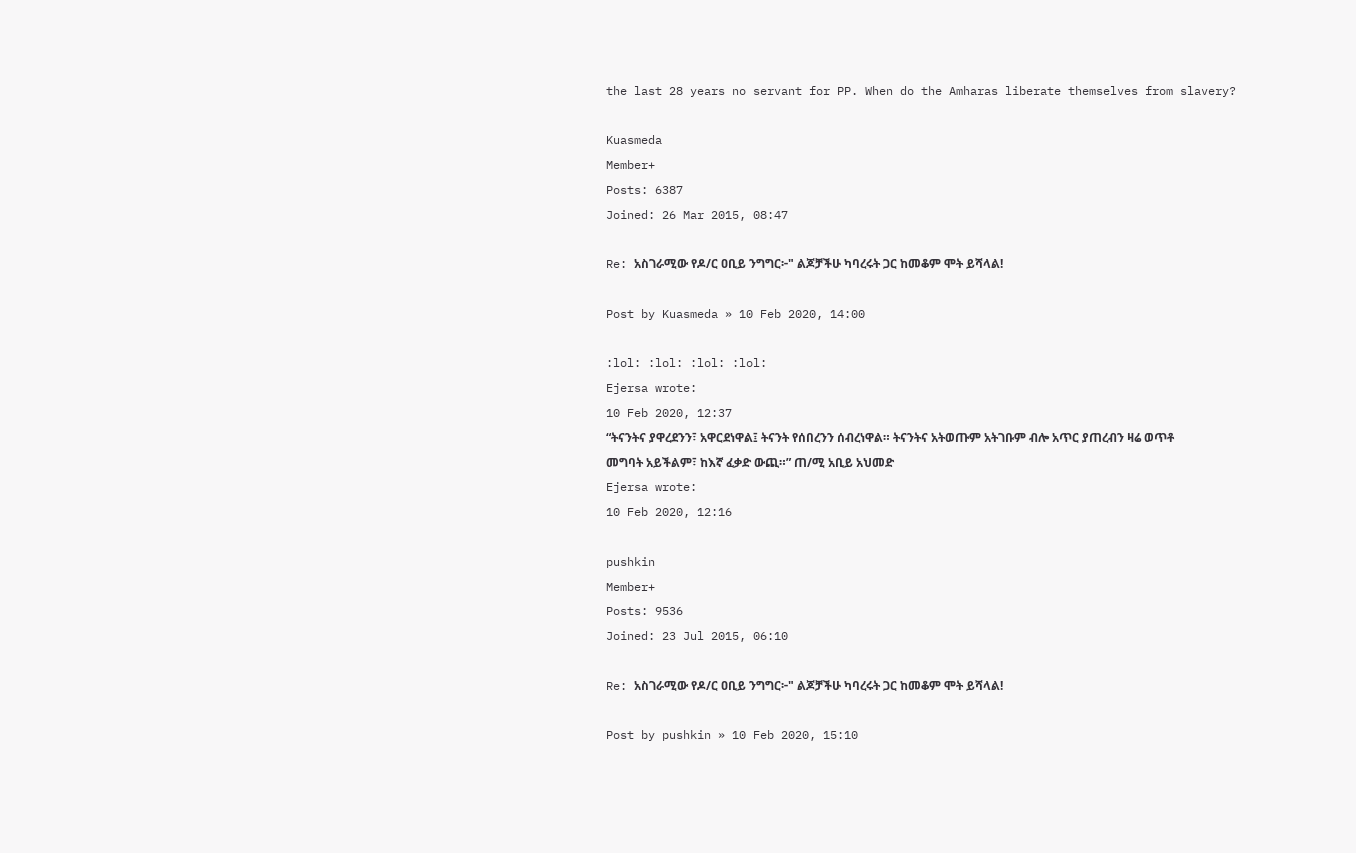the last 28 years no servant for PP. When do the Amharas liberate themselves from slavery?

Kuasmeda
Member+
Posts: 6387
Joined: 26 Mar 2015, 08:47

Re: አስገራሚው የዶ/ር ዐቢይ ንግግር፦" ልጆቻችሁ ካባረሩት ጋር ከመቆም ሞት ይሻላል!

Post by Kuasmeda » 10 Feb 2020, 14:00

:lol: :lol: :lol: :lol:
Ejersa wrote:
10 Feb 2020, 12:37
“ትናንትና ያዋረደንን፣ አዋርደነዋል፤ ትናንት የሰበረንን ሰብረነዋል። ትናንትና አትወጡም አትገቡም ብሎ አጥር ያጠረብን ዛሬ ወጥቶ መግባት አይችልም፣ ከእኛ ፈቃድ ውጪ።” ጠ/ሚ አቢይ አህመድ
Ejersa wrote:
10 Feb 2020, 12:16

pushkin
Member+
Posts: 9536
Joined: 23 Jul 2015, 06:10

Re: አስገራሚው የዶ/ር ዐቢይ ንግግር፦" ልጆቻችሁ ካባረሩት ጋር ከመቆም ሞት ይሻላል!

Post by pushkin » 10 Feb 2020, 15:10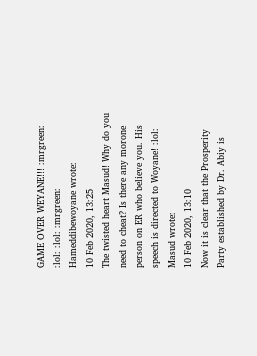GAME OVER WEYANE!!! :mrgreen: :lol: :lol: :mrgreen:
Hameddibewoyane wrote:
10 Feb 2020, 13:25
The twisted heart Masud! Why do you need to cheat? Is there any morone person on ER who believe you. His speech is directed to Woyane! :lol:
Masud wrote:
10 Feb 2020, 13:10
Now it is clear that the Prosperity Party established by Dr. Abiy is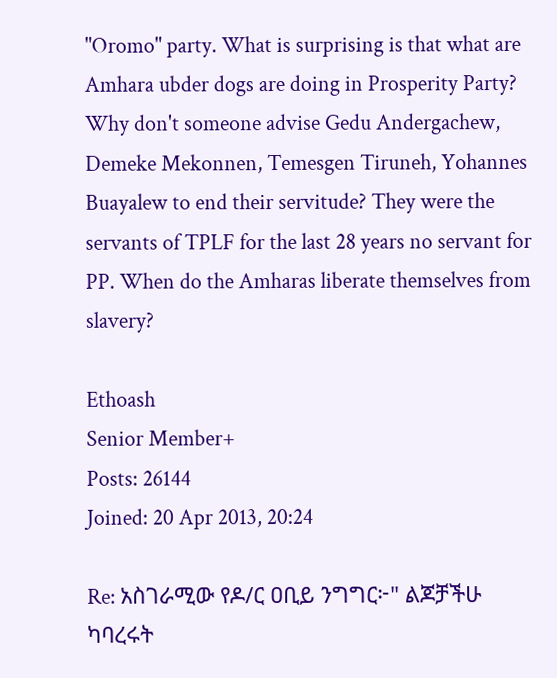"Oromo" party. What is surprising is that what are Amhara ubder dogs are doing in Prosperity Party? Why don't someone advise Gedu Andergachew, Demeke Mekonnen, Temesgen Tiruneh, Yohannes Buayalew to end their servitude? They were the servants of TPLF for the last 28 years no servant for PP. When do the Amharas liberate themselves from slavery?

Ethoash
Senior Member+
Posts: 26144
Joined: 20 Apr 2013, 20:24

Re: አስገራሚው የዶ/ር ዐቢይ ንግግር፦" ልጆቻችሁ ካባረሩት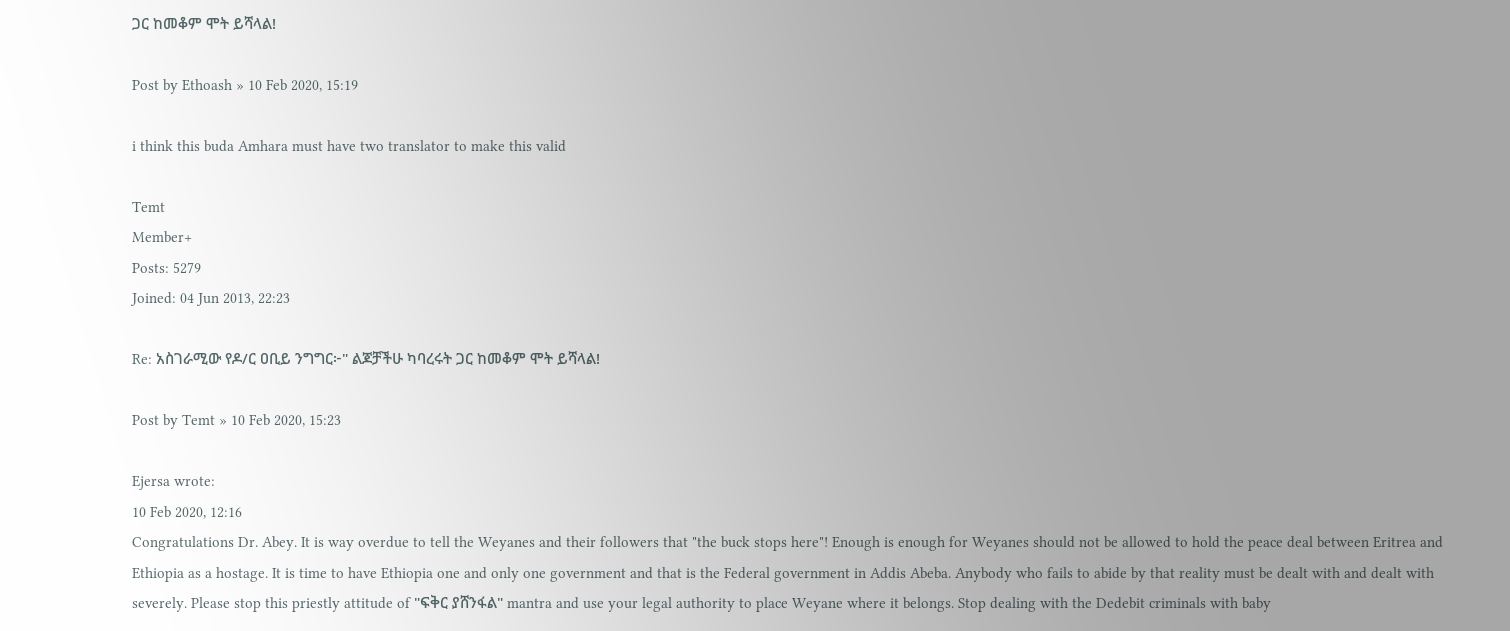ጋር ከመቆም ሞት ይሻላል!

Post by Ethoash » 10 Feb 2020, 15:19

i think this buda Amhara must have two translator to make this valid

Temt
Member+
Posts: 5279
Joined: 04 Jun 2013, 22:23

Re: አስገራሚው የዶ/ር ዐቢይ ንግግር፦" ልጆቻችሁ ካባረሩት ጋር ከመቆም ሞት ይሻላል!

Post by Temt » 10 Feb 2020, 15:23

Ejersa wrote:
10 Feb 2020, 12:16
Congratulations Dr. Abey. It is way overdue to tell the Weyanes and their followers that "the buck stops here"! Enough is enough for Weyanes should not be allowed to hold the peace deal between Eritrea and Ethiopia as a hostage. It is time to have Ethiopia one and only one government and that is the Federal government in Addis Abeba. Anybody who fails to abide by that reality must be dealt with and dealt with severely. Please stop this priestly attitude of "ፍቅር ያሸንፋል" mantra and use your legal authority to place Weyane where it belongs. Stop dealing with the Dedebit criminals with baby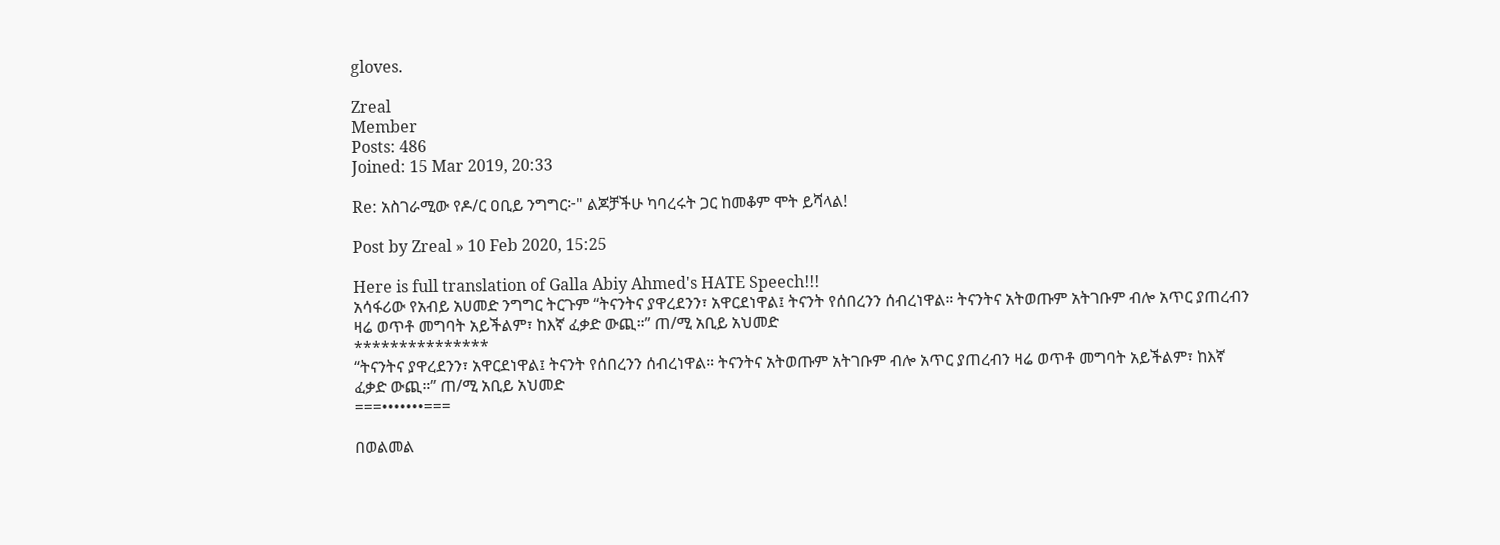gloves.

Zreal
Member
Posts: 486
Joined: 15 Mar 2019, 20:33

Re: አስገራሚው የዶ/ር ዐቢይ ንግግር፦" ልጆቻችሁ ካባረሩት ጋር ከመቆም ሞት ይሻላል!

Post by Zreal » 10 Feb 2020, 15:25

Here is full translation of Galla Abiy Ahmed's HATE Speech!!!
አሳፋሪው የአብይ አሀመድ ንግግር ትርጉም “ትናንትና ያዋረደንን፣ አዋርደነዋል፤ ትናንት የሰበረንን ሰብረነዋል። ትናንትና አትወጡም አትገቡም ብሎ አጥር ያጠረብን ዛሬ ወጥቶ መግባት አይችልም፣ ከእኛ ፈቃድ ውጪ።” ጠ/ሚ አቢይ አህመድ
***************
“ትናንትና ያዋረደንን፣ አዋርደነዋል፤ ትናንት የሰበረንን ሰብረነዋል። ትናንትና አትወጡም አትገቡም ብሎ አጥር ያጠረብን ዛሬ ወጥቶ መግባት አይችልም፣ ከእኛ ፈቃድ ውጪ።” ጠ/ሚ አቢይ አህመድ
===•••••••===

በወልመል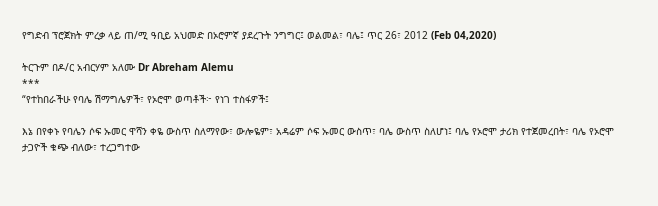የግድብ ፕሮጀክት ምረቃ ላይ ጠ/ሚ ዓቢይ አህመድ በኦሮምኛ ያደረጉት ንግግር፤ ወልመል፣ ባሌ፤ ጥር 26፣ 2012 (Feb 04,2020)

ትርጉም በዶ/ር አብርሃም አለሙ Dr Abreham Alemu
***
“የተከበራችሁ የባሌ ሽማግሌዎች፣ የኦሮሞ ወጣቶች፦ የነገ ተስፋዎች፤

እኔ በየቀኑ የባሌን ሶፍ ኡመር ዋሻን ቀዬ ውስጥ ስለማየው፣ ውሎዬም፣ አዳሬም ሶፍ ኡመር ውስጥ፣ ባሌ ውስጥ ስለሆነ፤ ባሌ የኦሮሞ ታሪክ የተጀመረበት፣ ባሌ የኦሮሞ ታጋዮች ቁጭ ብለው፣ ተረጋግተው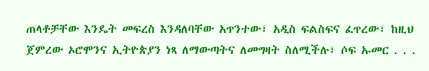ጠላቶቻቸው እንዴት መፍረስ እንዳለባቸው አጥንተው፣ አዲስ ፍልስፍና ፈጥረው፣ ከዚህ ጀምረው ኦሮሞንና ኢትዮጵያን ነጻ ለማውጣትና ለመግዛት ስለሚችሉ፣ ሶፍ ኡመር . . .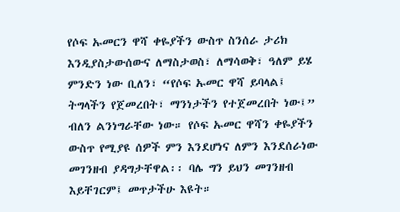የሶፍ ኡመርን ዋሻ ቀዬያችን ውስጥ ስንሰራ ታሪክ እንዲያስታውሰውና ለማስታወስ፣ ለማሳወቅ፣ ዓለም ይሄ ምንድን ነው ቢለን፣ “የሶፍ ኡመር ዋሻ ይባላል፤ ትግላችን የጀመረበት፣ ማንነታችን የተጀመረበት ነው፤” ብለን ልንነግራቸው ነው። የሶፍ ኡመር ዋሻን ቀዬያችን ውስጥ የሚያዩ ሰዎች ምን እንደሆነና ለምን እንደሰራነው መገንዘብ ያዳግታቸዋል፡፡ ባሌ ግን ይህን መገንዘብ እይቸገርም፤ መጥታችሁ እዩት።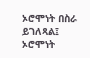ኦሮሞነት በስራ ይገለጻል፤ ኦሮሞነት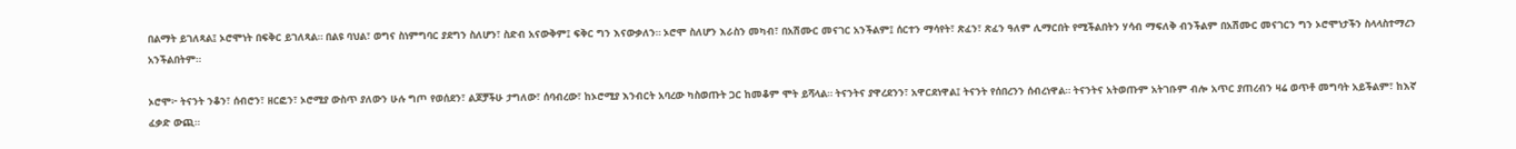በልማት ይገለጻል፤ ኦሮሞነት በፍቅር ይገለጻል። በልዩ ባህል፣ ወግና ስነምግባር ያደግን ስለሆን፣ ስድብ አናውቅም፤ ፍቅር ግን እናውቃለን። ኦሮሞ ስለሆን እራስን መካብ፣ በአሽሙር መናገር አንችልም፤ ሰርተን ማሳየት፣ ጽፈን፣ ጽፈን ዓለም ሊማርበት የሚችልበትን ሃሳብ ማፍለቅ ብንችልም በአሽሙር መናገርን ግን ኦሮሞነታችን ስላላስተማረን አንችልበትም።

ኦሮሞ፦ ትናንት ንቆን፣ ሰብሮን፣ ዘርፎን፣ ኦሮሚያ ውስጥ ያለውን ሁሉ ግጦ የወሰደን፣ ልጆቻችሁ ታግለው፣ ሰባብረው፣ ከኦሮሚያ እንብርት አባረው ካስወጡት ጋር ከመቆም ሞት ይሻላል። ትናንትና ያዋረደንን፣ አዋርደነዋል፤ ትናንት የሰበረንን ሰብረነዋል። ትናንትና አትወጡም አትገቡም ብሎ አጥር ያጠረብን ዛሬ ወጥቶ መግባት አይችልም፣ ከእኛ ፈቃድ ውጪ።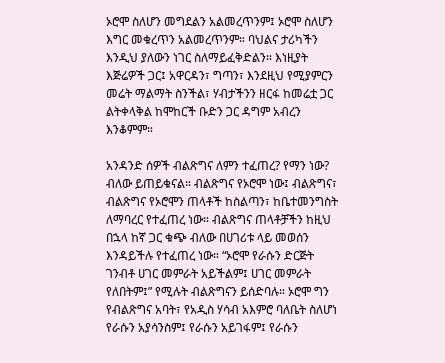ኦሮሞ ስለሆን መግደልን አልመረጥንም፤ ኦሮሞ ስለሆን እግር መቁረጥን አልመረጥንም። ባህልና ታሪካችን እንዲህ ያለውን ነገር ስለማይፈቅድልን። እነዚያት እጅሬዎች ጋር፤ አዋርዳን፣ ግጣን፣ እንደዚህ የሚያምርን መሬት ማልማት ስንችል፣ ሃብታችንን ዘርፋ ከመሬቷ ጋር ልትቀላቅል ከሞከርች ቡድን ጋር ዳግም አብረን እንቆምም።

አንዳንድ ሰዎች ብልጽግና ለምን ተፈጠረ? የማን ነው? ብለው ይጠይቁናል። ብልጽግና የኦሮሞ ነው፤ ብልጽግና፣ ብልጽግና የኦሮሞን ጠላቶች ከስልጣን፣ ከቤተመንግስት ለማባረር የተፈጠረ ነው። ብልጽግና ጠላቶቻችን ከዚህ በኋላ ከኛ ጋር ቁጭ ብለው በሀገሪቱ ላይ መወሰን እንዳይችሉ የተፈጠረ ነው። “ኦሮሞ የራሱን ድርጅት ገንብቶ ሀገር መምራት አይችልም፤ ሀገር መምራት የለበትም፤” የሚሉት ብልጽግናን ይሰድባሉ። ኦሮሞ ግን የብልጽግና አባት፣ የአዲስ ሃሳብ አእምሮ ባለቤት ስለሆነ የራሱን አያሳንስም፤ የራሱን አይገፋም፤ የራሱን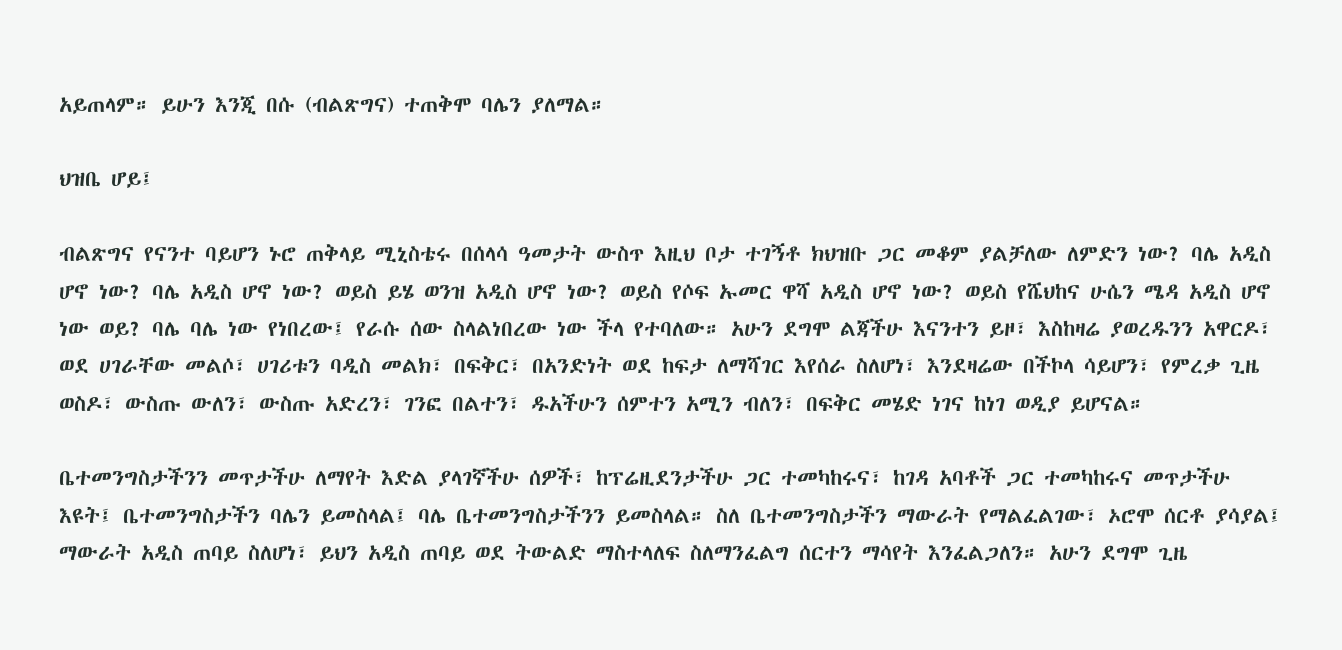አይጠላም። ይሁን እንጂ በሱ (ብልጽግና) ተጠቅሞ ባሌን ያለማል።

ህዝቤ ሆይ፤

ብልጽግና የናንተ ባይሆን ኑሮ ጠቅላይ ሚኒስቴሩ በሰላሳ ዓመታት ውስጥ እዚህ ቦታ ተገኝቶ ክህዝቡ ጋር መቆም ያልቻለው ለምድን ነው? ባሌ አዲስ ሆኖ ነው? ባሌ አዲስ ሆኖ ነው? ወይስ ይሄ ወንዝ አዲስ ሆኖ ነው? ወይስ የሶፍ ኡመር ዋሻ አዲስ ሆኖ ነው? ወይስ የሼህከና ሁሴን ሜዳ አዲስ ሆኖ ነው ወይ? ባሌ ባሌ ነው የነበረው፤ የራሱ ሰው ስላልነበረው ነው ችላ የተባለው። አሁን ደግሞ ልጃችሁ እናንተን ይዞ፣ እስከዛሬ ያወረዱንን አዋርዶ፣ ወደ ሀገራቸው መልሶ፣ ሀገሪቱን ባዲስ መልክ፣ በፍቅር፣ በአንድነት ወደ ከፍታ ለማሻገር እየሰራ ስለሆነ፣ እንደዛሬው በችኮላ ሳይሆን፣ የምረቃ ጊዜ ወስዶ፣ ውስጡ ውለን፣ ውስጡ አድረን፣ ገንፎ በልተን፣ ዱአችሁን ሰምተን አሚን ብለን፣ በፍቅር መሄድ ነገና ከነገ ወዲያ ይሆናል።

ቤተመንግስታችንን መጥታችሁ ለማየት እድል ያላገኛችሁ ሰዎች፣ ከፕሬዚደንታችሁ ጋር ተመካከሩና፣ ከገዳ አባቶች ጋር ተመካከሩና መጥታችሁ እዩት፤ ቤተመንግስታችን ባሌን ይመስላል፤ ባሌ ቤተመንግስታችንን ይመስላል። ስለ ቤተመንግስታችን ማውራት የማልፈልገው፣ ኦሮሞ ሰርቶ ያሳያል፤ ማውራት አዲስ ጠባይ ስለሆነ፣ ይህን አዲስ ጠባይ ወደ ትውልድ ማስተላለፍ ስለማንፈልግ ሰርተን ማሳየት እንፈልጋለን። አሁን ደግሞ ጊዜ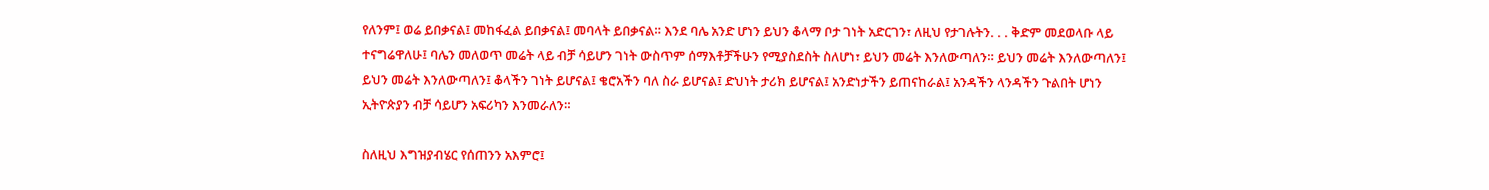የለንም፤ ወሬ ይበቃናል፤ መከፋፈል ይበቃናል፤ መባላት ይበቃናል። እንደ ባሌ አንድ ሆነን ይህን ቆላማ ቦታ ገነት አድርገን፣ ለዚህ የታገሉትን. . . ቅድም መደወላቡ ላይ ተናግሬዋለሁ፤ ባሌን መለወጥ መሬት ላይ ብቻ ሳይሆን ገነት ውስጥም ሰማእቶቻችሁን የሚያስደስት ስለሆነ፣ ይህን መሬት እንለውጣለን። ይህን መሬት እንለውጣለን፤ ይህን መሬት እንለውጣለን፤ ቆላችን ገነት ይሆናል፤ ቄሮአችን ባለ ስራ ይሆናል፤ ድህነት ታሪክ ይሆናል፤ አንድነታችን ይጠናከራል፤ አንዳችን ላንዳችን ጉልበት ሆነን ኢትዮጵያን ብቻ ሳይሆን አፍሪካን እንመራለን።

ስለዚህ እግዝያብሄር የሰጠንን አእምሮ፤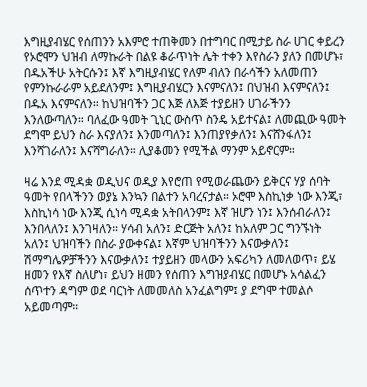እግዚያብሄር የሰጠንን አእምሮ ተጠቅመን በተግባር በሚታይ ስራ ሀገር ቀይረን የኦሮሞን ህዝብ ለማኩራት በልዩ ቆራጥነት ሌት ተቀን እየስራን ያለን በመሆኑ፣ በዱአችሁ አትርሱን፤ እኛ እግዚያብሄር የለም ብለን በራሳችን አለመጠን የምንኩራራም አይደለንም፤ እግዚያብሄርን እናምናለን፤ በህዝብ እናምናለን፤ በዱአ እናምናለን። ከህዝባችን ጋር እጅ ለእጅ ተያይዘን ሀገራችንን እንለውጣለን። ባለፈው ዓመት ጊኒር ውስጥ ስንዴ አይተናል፤ ለመጪው ዓመት ደግሞ ይህን ስራ እናያለን፤ እንመጣለን፤ እንጠያየቃለን፤ እናሸንፋለን፤ እንሻገራለን፤ እናሻግራለን። ሊያቆመን የሚችል ማንም አይኖርም።

ዛሬ እንደ ሚዳቋ ወዲህና ወዲያ እየሮጠ የሚወራጨውን ይቅርና ሃያ ሰባት ዓመት የበላችንን ወያኔ እንኳን በልተን አባረናታል። ኦሮሞ እስኪነቃ ነው እንጂ፣ እስኪነሳ ነው እንጂ ሲነሳ ሚዳቋ አትበላንም፤ እኛ ዝሆን ነን፤ እንሰብራለን፤ እንበላለን፤ እንገዛለን። ሃሳብ አለን፤ ድርጅት አለን፤ ከአለም ጋር ግንኙነት አለን፤ ህዝባችን በስራ ያውቀናል፤ እኛም ህዝባችንን እናውቃለን፤ ሽማግሌዎቻችንን እናውቃለን፤ ተያይዘን መላውን አፍሪካን ለመለወጥ፣ ይሄ ዘመን የእኛ ስለሆነ፣ ይህን ዘመን የሰጠን እግዝያብሄር በመሆኑ አሳልፈን ሰጥተን ዳግም ወደ ባርነት ለመመለስ አንፈልግም፤ ያ ደግሞ ተመልሶ አይመጣም።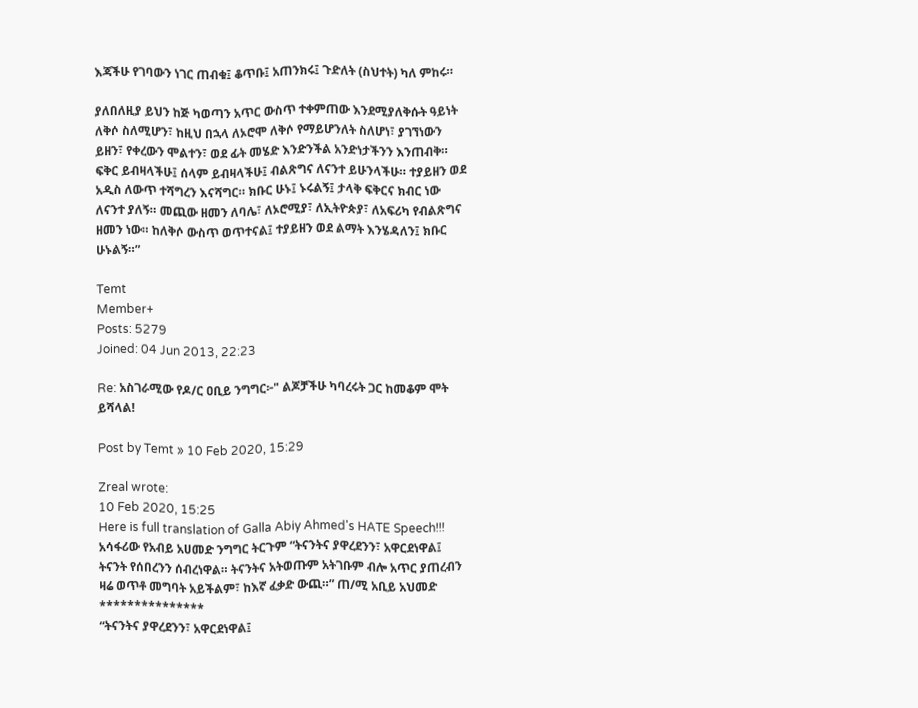እጃችሁ የገባውን ነገር ጠብቁ፤ ቆጥቡ፤ አጠንክሩ፤ ጉድለት (ስህተት) ካለ ምከሩ።

ያለበለዚያ ይህን ከጅ ካወጣን አጥር ውስጥ ተቀምጠው እንደሚያለቅሱት ዓይነት ለቅሶ ስለሚሆን፣ ከዚህ በኋላ ለኦሮሞ ለቅሶ የማይሆንለት ስለሆነ፣ ያገኘነውን ይዘን፣ የቀረውን ሞልተን፣ ወደ ፊት መሄድ እንድንችል አንድነታችንን እንጠብቅ። ፍቅር ይብዛላችሁ፤ ሰላም ይብዛላችሁ፤ ብልጽግና ለናንተ ይሁንላችሁ። ተያይዘን ወደ አዲስ ለውጥ ተሻግረን እናሻግር። ክቡር ሁኑ፤ ኑሩልኝ፤ ታላቅ ፍቅርና ክብር ነው ለናንተ ያለኝ። መጪው ዘመን ለባሌ፣ ለኦሮሚያ፣ ለኢትዮጵያ፣ ለአፍሪካ የብልጽግና ዘመን ነው። ከለቅሶ ውስጥ ወጥተናል፤ ተያይዘን ወደ ልማት እንሄዳለን፤ ክቡር ሁኑልኝ።”

Temt
Member+
Posts: 5279
Joined: 04 Jun 2013, 22:23

Re: አስገራሚው የዶ/ር ዐቢይ ንግግር፦" ልጆቻችሁ ካባረሩት ጋር ከመቆም ሞት ይሻላል!

Post by Temt » 10 Feb 2020, 15:29

Zreal wrote:
10 Feb 2020, 15:25
Here is full translation of Galla Abiy Ahmed's HATE Speech!!!
አሳፋሪው የአብይ አሀመድ ንግግር ትርጉም “ትናንትና ያዋረደንን፣ አዋርደነዋል፤ ትናንት የሰበረንን ሰብረነዋል። ትናንትና አትወጡም አትገቡም ብሎ አጥር ያጠረብን ዛሬ ወጥቶ መግባት አይችልም፣ ከእኛ ፈቃድ ውጪ።” ጠ/ሚ አቢይ አህመድ
***************
“ትናንትና ያዋረደንን፣ አዋርደነዋል፤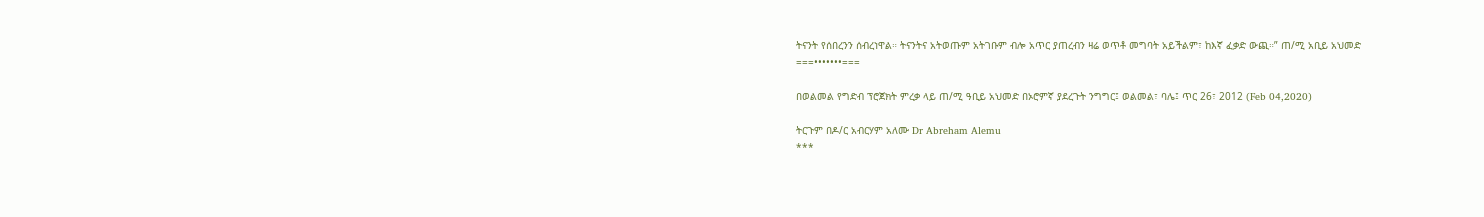ትናንት የሰበረንን ሰብረነዋል። ትናንትና አትወጡም አትገቡም ብሎ አጥር ያጠረብን ዛሬ ወጥቶ መግባት አይችልም፣ ከእኛ ፈቃድ ውጪ።” ጠ/ሚ አቢይ አህመድ
===•••••••===

በወልመል የግድብ ፕሮጀክት ምረቃ ላይ ጠ/ሚ ዓቢይ አህመድ በኦሮምኛ ያደረጉት ንግግር፤ ወልመል፣ ባሌ፤ ጥር 26፣ 2012 (Feb 04,2020)

ትርጉም በዶ/ር አብርሃም አለሙ Dr Abreham Alemu
***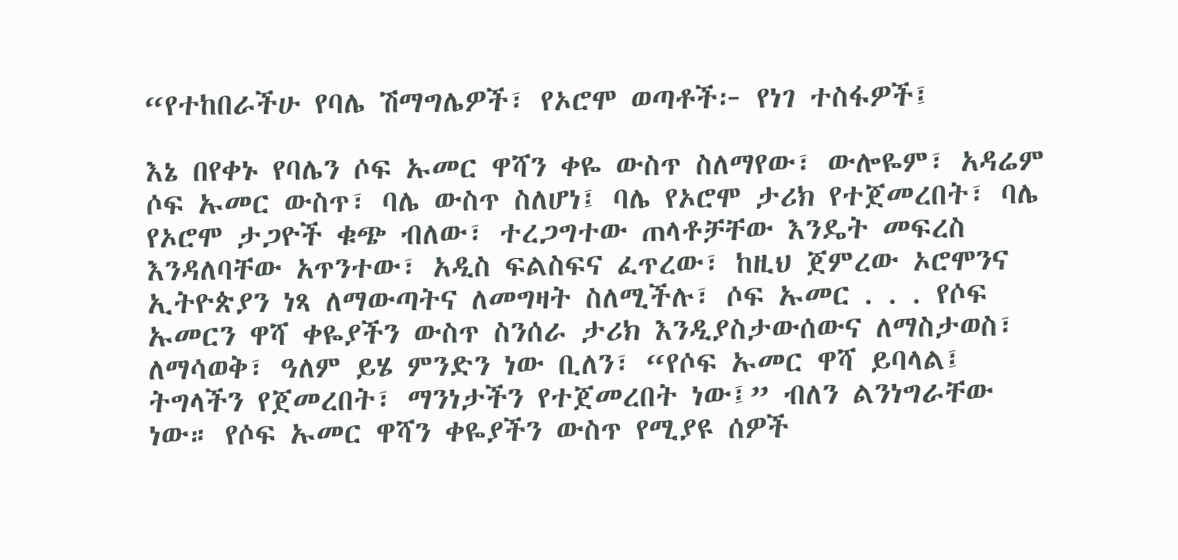“የተከበራችሁ የባሌ ሽማግሌዎች፣ የኦሮሞ ወጣቶች፦ የነገ ተስፋዎች፤

እኔ በየቀኑ የባሌን ሶፍ ኡመር ዋሻን ቀዬ ውስጥ ስለማየው፣ ውሎዬም፣ አዳሬም ሶፍ ኡመር ውስጥ፣ ባሌ ውስጥ ስለሆነ፤ ባሌ የኦሮሞ ታሪክ የተጀመረበት፣ ባሌ የኦሮሞ ታጋዮች ቁጭ ብለው፣ ተረጋግተው ጠላቶቻቸው እንዴት መፍረስ እንዳለባቸው አጥንተው፣ አዲስ ፍልስፍና ፈጥረው፣ ከዚህ ጀምረው ኦሮሞንና ኢትዮጵያን ነጻ ለማውጣትና ለመግዛት ስለሚችሉ፣ ሶፍ ኡመር . . . የሶፍ ኡመርን ዋሻ ቀዬያችን ውስጥ ስንሰራ ታሪክ እንዲያስታውሰውና ለማስታወስ፣ ለማሳወቅ፣ ዓለም ይሄ ምንድን ነው ቢለን፣ “የሶፍ ኡመር ዋሻ ይባላል፤ ትግላችን የጀመረበት፣ ማንነታችን የተጀመረበት ነው፤” ብለን ልንነግራቸው ነው። የሶፍ ኡመር ዋሻን ቀዬያችን ውስጥ የሚያዩ ሰዎች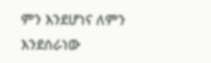ምን እንደሆነና ለምን እንደሰራነው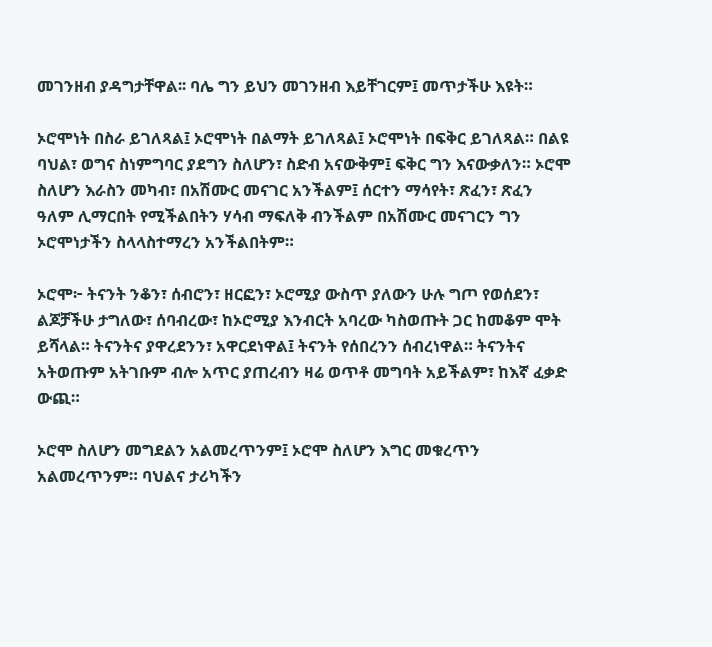መገንዘብ ያዳግታቸዋል፡፡ ባሌ ግን ይህን መገንዘብ እይቸገርም፤ መጥታችሁ እዩት።

ኦሮሞነት በስራ ይገለጻል፤ ኦሮሞነት በልማት ይገለጻል፤ ኦሮሞነት በፍቅር ይገለጻል። በልዩ ባህል፣ ወግና ስነምግባር ያደግን ስለሆን፣ ስድብ አናውቅም፤ ፍቅር ግን እናውቃለን። ኦሮሞ ስለሆን እራስን መካብ፣ በአሽሙር መናገር አንችልም፤ ሰርተን ማሳየት፣ ጽፈን፣ ጽፈን ዓለም ሊማርበት የሚችልበትን ሃሳብ ማፍለቅ ብንችልም በአሽሙር መናገርን ግን ኦሮሞነታችን ስላላስተማረን አንችልበትም።

ኦሮሞ፦ ትናንት ንቆን፣ ሰብሮን፣ ዘርፎን፣ ኦሮሚያ ውስጥ ያለውን ሁሉ ግጦ የወሰደን፣ ልጆቻችሁ ታግለው፣ ሰባብረው፣ ከኦሮሚያ እንብርት አባረው ካስወጡት ጋር ከመቆም ሞት ይሻላል። ትናንትና ያዋረደንን፣ አዋርደነዋል፤ ትናንት የሰበረንን ሰብረነዋል። ትናንትና አትወጡም አትገቡም ብሎ አጥር ያጠረብን ዛሬ ወጥቶ መግባት አይችልም፣ ከእኛ ፈቃድ ውጪ።

ኦሮሞ ስለሆን መግደልን አልመረጥንም፤ ኦሮሞ ስለሆን እግር መቁረጥን አልመረጥንም። ባህልና ታሪካችን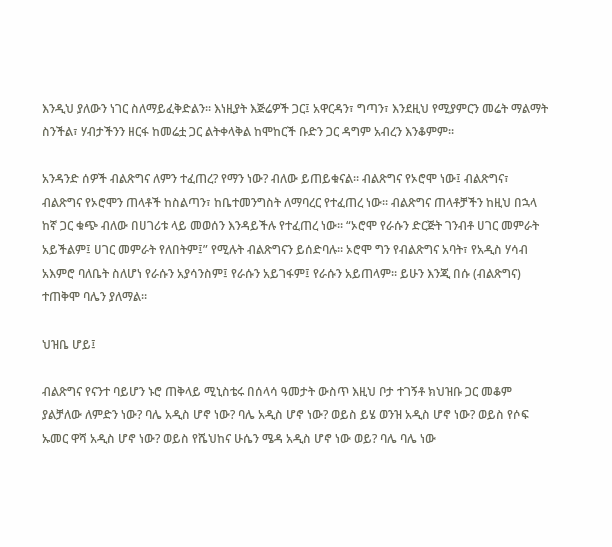እንዲህ ያለውን ነገር ስለማይፈቅድልን። እነዚያት እጅሬዎች ጋር፤ አዋርዳን፣ ግጣን፣ እንደዚህ የሚያምርን መሬት ማልማት ስንችል፣ ሃብታችንን ዘርፋ ከመሬቷ ጋር ልትቀላቅል ከሞከርች ቡድን ጋር ዳግም አብረን እንቆምም።

አንዳንድ ሰዎች ብልጽግና ለምን ተፈጠረ? የማን ነው? ብለው ይጠይቁናል። ብልጽግና የኦሮሞ ነው፤ ብልጽግና፣ ብልጽግና የኦሮሞን ጠላቶች ከስልጣን፣ ከቤተመንግስት ለማባረር የተፈጠረ ነው። ብልጽግና ጠላቶቻችን ከዚህ በኋላ ከኛ ጋር ቁጭ ብለው በሀገሪቱ ላይ መወሰን እንዳይችሉ የተፈጠረ ነው። “ኦሮሞ የራሱን ድርጅት ገንብቶ ሀገር መምራት አይችልም፤ ሀገር መምራት የለበትም፤” የሚሉት ብልጽግናን ይሰድባሉ። ኦሮሞ ግን የብልጽግና አባት፣ የአዲስ ሃሳብ አእምሮ ባለቤት ስለሆነ የራሱን አያሳንስም፤ የራሱን አይገፋም፤ የራሱን አይጠላም። ይሁን እንጂ በሱ (ብልጽግና) ተጠቅሞ ባሌን ያለማል።

ህዝቤ ሆይ፤

ብልጽግና የናንተ ባይሆን ኑሮ ጠቅላይ ሚኒስቴሩ በሰላሳ ዓመታት ውስጥ እዚህ ቦታ ተገኝቶ ክህዝቡ ጋር መቆም ያልቻለው ለምድን ነው? ባሌ አዲስ ሆኖ ነው? ባሌ አዲስ ሆኖ ነው? ወይስ ይሄ ወንዝ አዲስ ሆኖ ነው? ወይስ የሶፍ ኡመር ዋሻ አዲስ ሆኖ ነው? ወይስ የሼህከና ሁሴን ሜዳ አዲስ ሆኖ ነው ወይ? ባሌ ባሌ ነው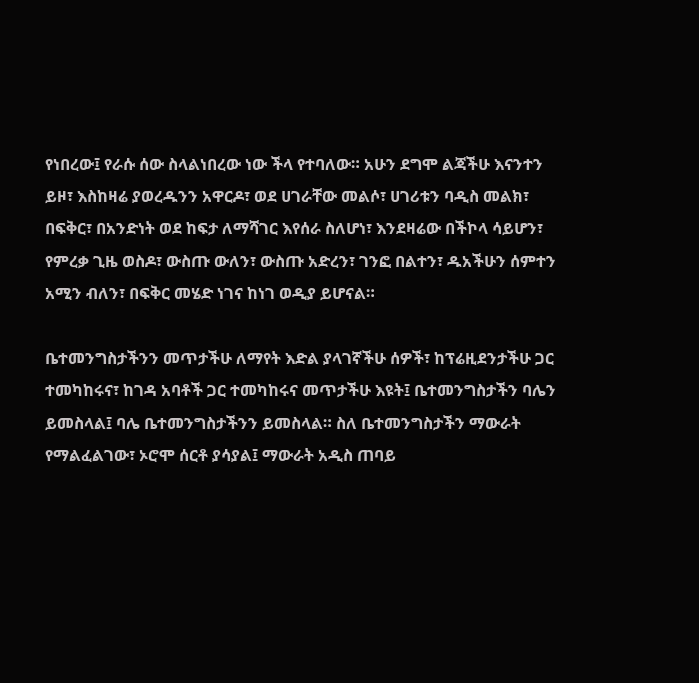የነበረው፤ የራሱ ሰው ስላልነበረው ነው ችላ የተባለው። አሁን ደግሞ ልጃችሁ እናንተን ይዞ፣ እስከዛሬ ያወረዱንን አዋርዶ፣ ወደ ሀገራቸው መልሶ፣ ሀገሪቱን ባዲስ መልክ፣ በፍቅር፣ በአንድነት ወደ ከፍታ ለማሻገር እየሰራ ስለሆነ፣ እንደዛሬው በችኮላ ሳይሆን፣ የምረቃ ጊዜ ወስዶ፣ ውስጡ ውለን፣ ውስጡ አድረን፣ ገንፎ በልተን፣ ዱአችሁን ሰምተን አሚን ብለን፣ በፍቅር መሄድ ነገና ከነገ ወዲያ ይሆናል።

ቤተመንግስታችንን መጥታችሁ ለማየት እድል ያላገኛችሁ ሰዎች፣ ከፕሬዚደንታችሁ ጋር ተመካከሩና፣ ከገዳ አባቶች ጋር ተመካከሩና መጥታችሁ እዩት፤ ቤተመንግስታችን ባሌን ይመስላል፤ ባሌ ቤተመንግስታችንን ይመስላል። ስለ ቤተመንግስታችን ማውራት የማልፈልገው፣ ኦሮሞ ሰርቶ ያሳያል፤ ማውራት አዲስ ጠባይ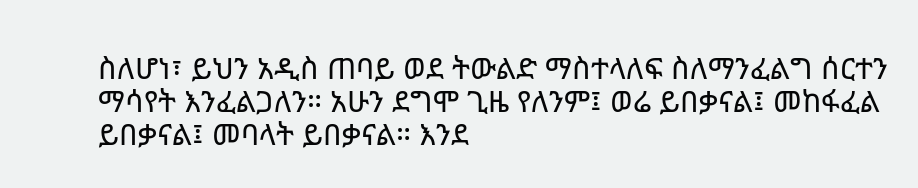ስለሆነ፣ ይህን አዲስ ጠባይ ወደ ትውልድ ማስተላለፍ ስለማንፈልግ ሰርተን ማሳየት እንፈልጋለን። አሁን ደግሞ ጊዜ የለንም፤ ወሬ ይበቃናል፤ መከፋፈል ይበቃናል፤ መባላት ይበቃናል። እንደ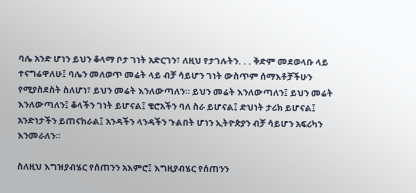ባሌ አንድ ሆነን ይህን ቆላማ ቦታ ገነት አድርገን፣ ለዚህ የታገሉትን. . . ቅድም መደወላቡ ላይ ተናግሬዋለሁ፤ ባሌን መለወጥ መሬት ላይ ብቻ ሳይሆን ገነት ውስጥም ሰማእቶቻችሁን የሚያስደስት ስለሆነ፣ ይህን መሬት እንለውጣለን። ይህን መሬት እንለውጣለን፤ ይህን መሬት እንለውጣለን፤ ቆላችን ገነት ይሆናል፤ ቄሮአችን ባለ ስራ ይሆናል፤ ድህነት ታሪክ ይሆናል፤ አንድነታችን ይጠናከራል፤ አንዳችን ላንዳችን ጉልበት ሆነን ኢትዮጵያን ብቻ ሳይሆን አፍሪካን እንመራለን።

ስለዚህ እግዝያብሄር የሰጠንን አእምሮ፤ እግዚያብሄር የሰጠንን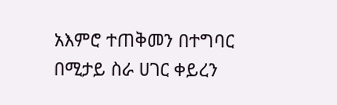አእምሮ ተጠቅመን በተግባር በሚታይ ስራ ሀገር ቀይረን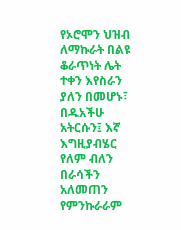የኦሮሞን ህዝብ ለማኩራት በልዩ ቆራጥነት ሌት ተቀን እየስራን ያለን በመሆኑ፣ በዱአችሁ አትርሱን፤ እኛ እግዚያብሄር የለም ብለን በራሳችን አለመጠን የምንኩራራም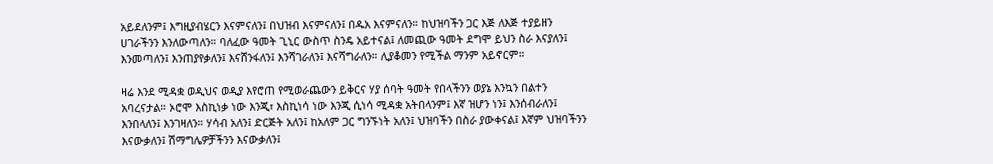አይደለንም፤ እግዚያብሄርን እናምናለን፤ በህዝብ እናምናለን፤ በዱአ እናምናለን። ከህዝባችን ጋር እጅ ለእጅ ተያይዘን ሀገራችንን እንለውጣለን። ባለፈው ዓመት ጊኒር ውስጥ ስንዴ አይተናል፤ ለመጪው ዓመት ደግሞ ይህን ስራ እናያለን፤ እንመጣለን፤ እንጠያየቃለን፤ እናሸንፋለን፤ እንሻገራለን፤ እናሻግራለን። ሊያቆመን የሚችል ማንም አይኖርም።

ዛሬ እንደ ሚዳቋ ወዲህና ወዲያ እየሮጠ የሚወራጨውን ይቅርና ሃያ ሰባት ዓመት የበላችንን ወያኔ እንኳን በልተን አባረናታል። ኦሮሞ እስኪነቃ ነው እንጂ፣ እስኪነሳ ነው እንጂ ሲነሳ ሚዳቋ አትበላንም፤ እኛ ዝሆን ነን፤ እንሰብራለን፤ እንበላለን፤ እንገዛለን። ሃሳብ አለን፤ ድርጅት አለን፤ ከአለም ጋር ግንኙነት አለን፤ ህዝባችን በስራ ያውቀናል፤ እኛም ህዝባችንን እናውቃለን፤ ሽማግሌዎቻችንን እናውቃለን፤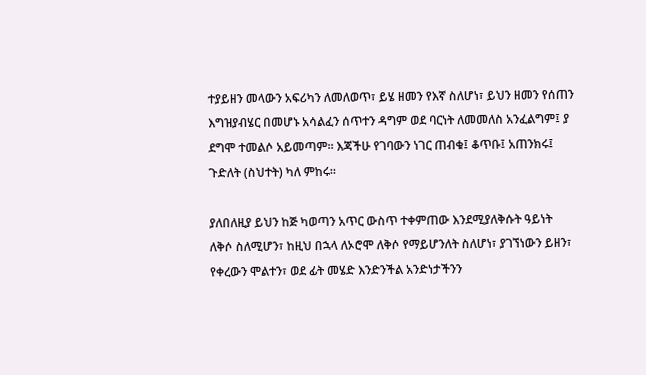ተያይዘን መላውን አፍሪካን ለመለወጥ፣ ይሄ ዘመን የእኛ ስለሆነ፣ ይህን ዘመን የሰጠን እግዝያብሄር በመሆኑ አሳልፈን ሰጥተን ዳግም ወደ ባርነት ለመመለስ አንፈልግም፤ ያ ደግሞ ተመልሶ አይመጣም። እጃችሁ የገባውን ነገር ጠብቁ፤ ቆጥቡ፤ አጠንክሩ፤ ጉድለት (ስህተት) ካለ ምከሩ።

ያለበለዚያ ይህን ከጅ ካወጣን አጥር ውስጥ ተቀምጠው እንደሚያለቅሱት ዓይነት ለቅሶ ስለሚሆን፣ ከዚህ በኋላ ለኦሮሞ ለቅሶ የማይሆንለት ስለሆነ፣ ያገኘነውን ይዘን፣ የቀረውን ሞልተን፣ ወደ ፊት መሄድ እንድንችል አንድነታችንን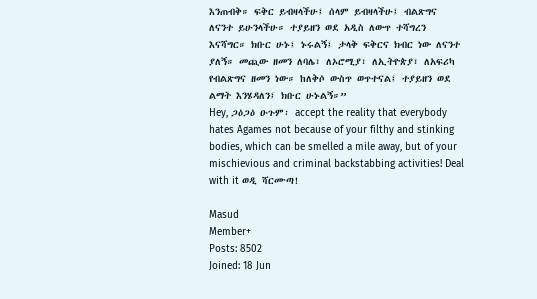እንጠብቅ። ፍቅር ይብዛላችሁ፤ ሰላም ይብዛላችሁ፤ ብልጽግና ለናንተ ይሁንላችሁ። ተያይዘን ወደ አዲስ ለውጥ ተሻግረን እናሻግር። ክቡር ሁኑ፤ ኑሩልኝ፤ ታላቅ ፍቅርና ክብር ነው ለናንተ ያለኝ። መጪው ዘመን ለባሌ፣ ለኦሮሚያ፣ ለኢትዮጵያ፣ ለአፍሪካ የብልጽግና ዘመን ነው። ከለቅሶ ውስጥ ወጥተናል፤ ተያይዘን ወደ ልማት እንሄዳለን፤ ክቡር ሁኑልኝ።”
Hey, ጋዕጋዕ ዑጉም፡ accept the reality that everybody hates Agames not because of your filthy and stinking bodies, which can be smelled a mile away, but of your mischievious and criminal backstabbing activities! Deal with it ወዲ ሻርሙጣ!

Masud
Member+
Posts: 8502
Joined: 18 Jun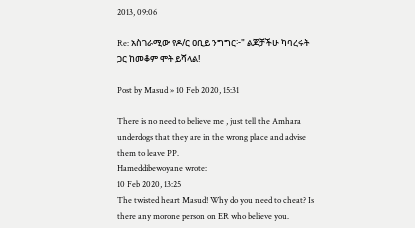2013, 09:06

Re: አስገራሚው የዶ/ር ዐቢይ ንግግር፦" ልጆቻችሁ ካባረሩት ጋር ከመቆም ሞት ይሻላል!

Post by Masud » 10 Feb 2020, 15:31

There is no need to believe me , just tell the Amhara underdogs that they are in the wrong place and advise them to leave PP.
Hameddibewoyane wrote:
10 Feb 2020, 13:25
The twisted heart Masud! Why do you need to cheat? Is there any morone person on ER who believe you.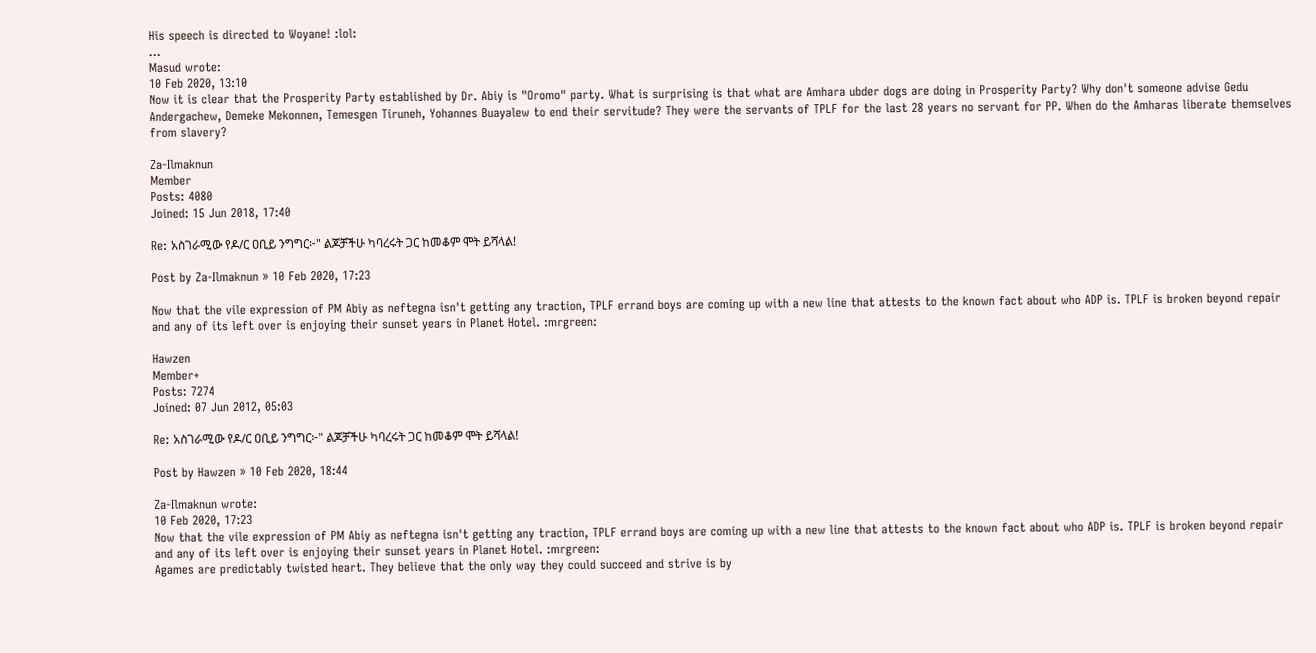His speech is directed to Woyane! :lol:
...
Masud wrote:
10 Feb 2020, 13:10
Now it is clear that the Prosperity Party established by Dr. Abiy is "Oromo" party. What is surprising is that what are Amhara ubder dogs are doing in Prosperity Party? Why don't someone advise Gedu Andergachew, Demeke Mekonnen, Temesgen Tiruneh, Yohannes Buayalew to end their servitude? They were the servants of TPLF for the last 28 years no servant for PP. When do the Amharas liberate themselves from slavery?

Za-Ilmaknun
Member
Posts: 4080
Joined: 15 Jun 2018, 17:40

Re: አስገራሚው የዶ/ር ዐቢይ ንግግር፦" ልጆቻችሁ ካባረሩት ጋር ከመቆም ሞት ይሻላል!

Post by Za-Ilmaknun » 10 Feb 2020, 17:23

Now that the vile expression of PM Abiy as neftegna isn't getting any traction, TPLF errand boys are coming up with a new line that attests to the known fact about who ADP is. TPLF is broken beyond repair and any of its left over is enjoying their sunset years in Planet Hotel. :mrgreen:

Hawzen
Member+
Posts: 7274
Joined: 07 Jun 2012, 05:03

Re: አስገራሚው የዶ/ር ዐቢይ ንግግር፦" ልጆቻችሁ ካባረሩት ጋር ከመቆም ሞት ይሻላል!

Post by Hawzen » 10 Feb 2020, 18:44

Za-Ilmaknun wrote:
10 Feb 2020, 17:23
Now that the vile expression of PM Abiy as neftegna isn't getting any traction, TPLF errand boys are coming up with a new line that attests to the known fact about who ADP is. TPLF is broken beyond repair and any of its left over is enjoying their sunset years in Planet Hotel. :mrgreen:
Agames are predictably twisted heart. They believe that the only way they could succeed and strive is by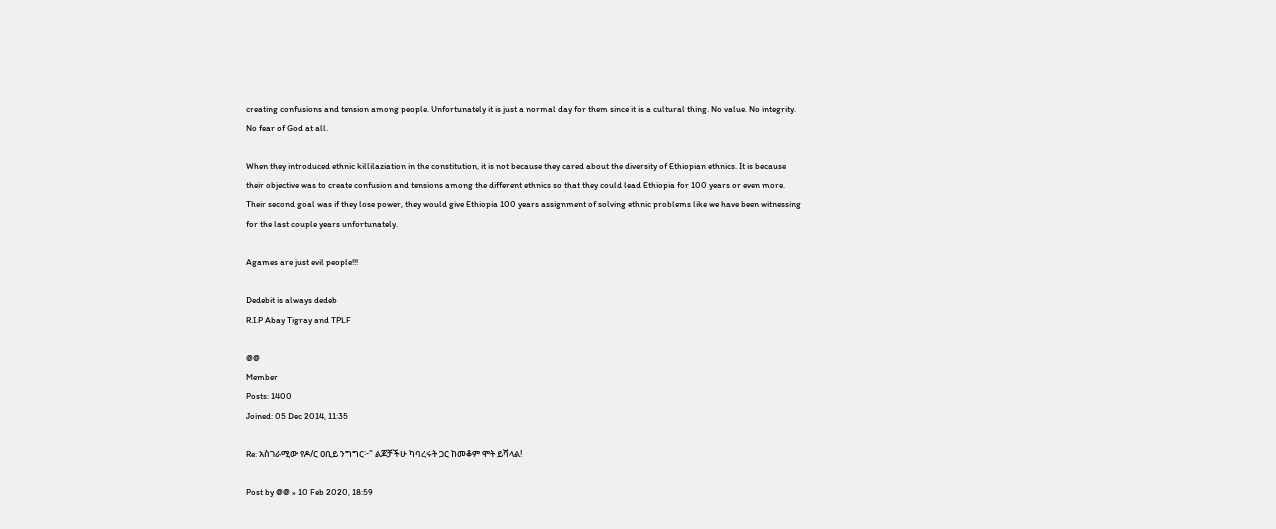creating confusions and tension among people. Unfortunately it is just a normal day for them since it is a cultural thing. No value. No integrity. No fear of God at all.

When they introduced ethnic killilaziation in the constitution, it is not because they cared about the diversity of Ethiopian ethnics. It is because their objective was to create confusion and tensions among the different ethnics so that they could lead Ethiopia for 100 years or even more. Their second goal was if they lose power, they would give Ethiopia 100 years assignment of solving ethnic problems like we have been witnessing for the last couple years unfortunately.

Agames are just evil people!!!

Dedebit is always dedeb
R.I.P Abay Tigray and TPLF

@@
Member
Posts: 1400
Joined: 05 Dec 2014, 11:35

Re: አስገራሚው የዶ/ር ዐቢይ ንግግር፦" ልጆቻችሁ ካባረሩት ጋር ከመቆም ሞት ይሻላል!

Post by @@ » 10 Feb 2020, 18:59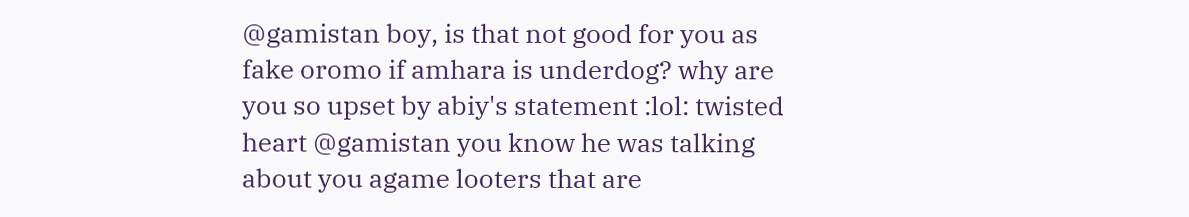@gamistan boy, is that not good for you as fake oromo if amhara is underdog? why are you so upset by abiy's statement :lol: twisted heart @gamistan you know he was talking about you agame looters that are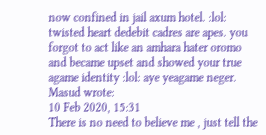now confined in jail axum hotel. :lol: twisted heart dedebit cadres are apes. you forgot to act like an amhara hater oromo and became upset and showed your true agame identity :lol: aye yeagame neger.
Masud wrote:
10 Feb 2020, 15:31
There is no need to believe me , just tell the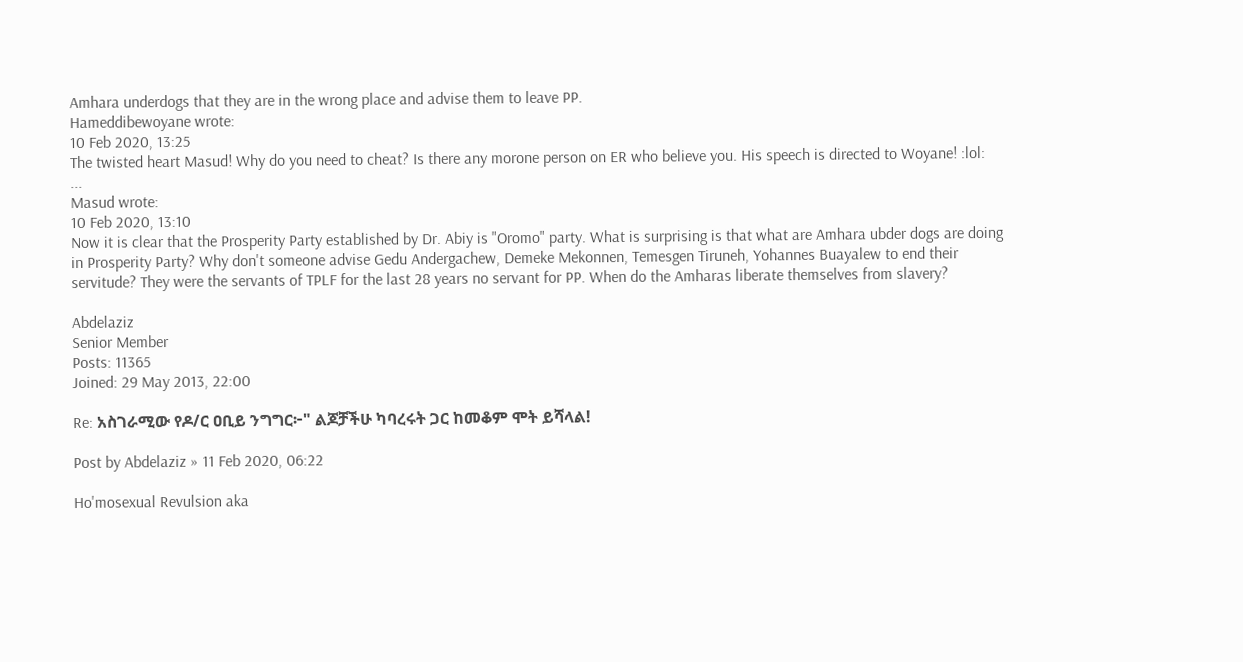Amhara underdogs that they are in the wrong place and advise them to leave PP.
Hameddibewoyane wrote:
10 Feb 2020, 13:25
The twisted heart Masud! Why do you need to cheat? Is there any morone person on ER who believe you. His speech is directed to Woyane! :lol:
...
Masud wrote:
10 Feb 2020, 13:10
Now it is clear that the Prosperity Party established by Dr. Abiy is "Oromo" party. What is surprising is that what are Amhara ubder dogs are doing in Prosperity Party? Why don't someone advise Gedu Andergachew, Demeke Mekonnen, Temesgen Tiruneh, Yohannes Buayalew to end their servitude? They were the servants of TPLF for the last 28 years no servant for PP. When do the Amharas liberate themselves from slavery?

Abdelaziz
Senior Member
Posts: 11365
Joined: 29 May 2013, 22:00

Re: አስገራሚው የዶ/ር ዐቢይ ንግግር፦" ልጆቻችሁ ካባረሩት ጋር ከመቆም ሞት ይሻላል!

Post by Abdelaziz » 11 Feb 2020, 06:22

Ho'mosexual Revulsion aka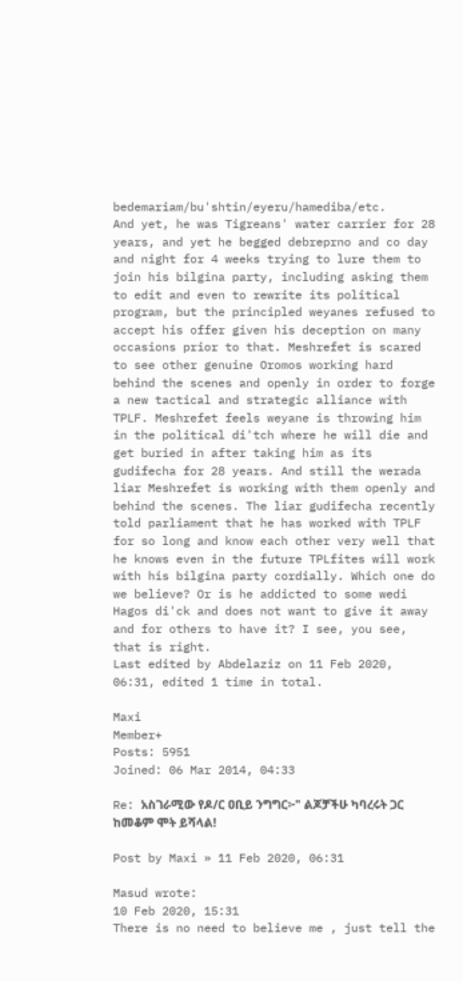bedemariam/bu'shtin/eyeru/hamediba/etc.
And yet, he was Tigreans' water carrier for 28 years, and yet he begged debreprno and co day and night for 4 weeks trying to lure them to join his bilgina party, including asking them to edit and even to rewrite its political program, but the principled weyanes refused to accept his offer given his deception on many occasions prior to that. Meshrefet is scared to see other genuine Oromos working hard behind the scenes and openly in order to forge a new tactical and strategic alliance with TPLF. Meshrefet feels weyane is throwing him in the political di'tch where he will die and get buried in after taking him as its gudifecha for 28 years. And still the werada liar Meshrefet is working with them openly and behind the scenes. The liar gudifecha recently told parliament that he has worked with TPLF for so long and know each other very well that he knows even in the future TPLfites will work with his bilgina party cordially. Which one do we believe? Or is he addicted to some wedi Hagos di'ck and does not want to give it away and for others to have it? I see, you see, that is right.
Last edited by Abdelaziz on 11 Feb 2020, 06:31, edited 1 time in total.

Maxi
Member+
Posts: 5951
Joined: 06 Mar 2014, 04:33

Re: አስገራሚው የዶ/ር ዐቢይ ንግግር፦" ልጆቻችሁ ካባረሩት ጋር ከመቆም ሞት ይሻላል!

Post by Maxi » 11 Feb 2020, 06:31

Masud wrote:
10 Feb 2020, 15:31
There is no need to believe me , just tell the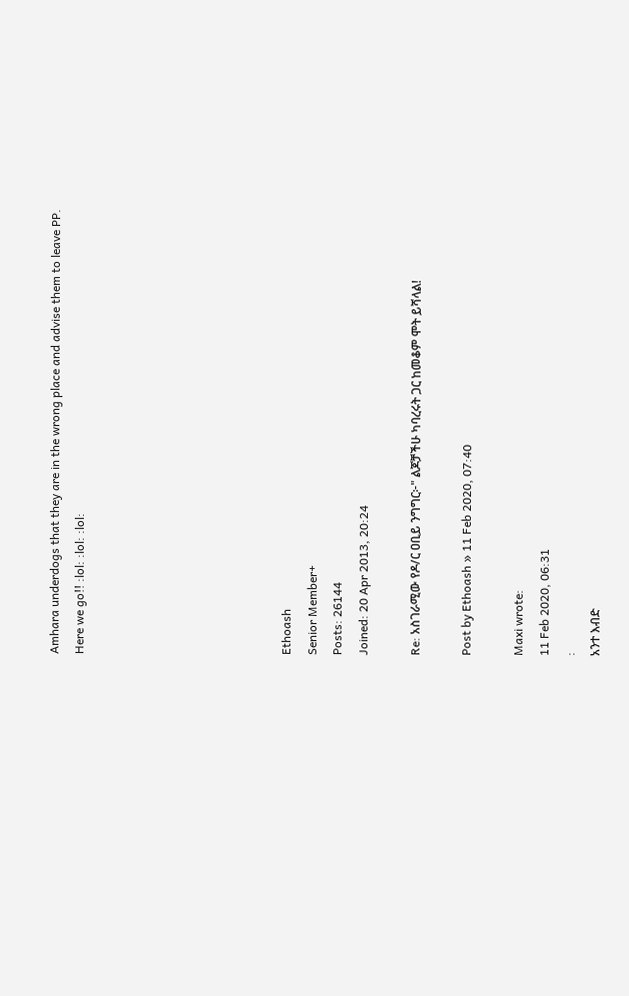Amhara underdogs that they are in the wrong place and advise them to leave PP.
Here we go!! :lol: :lol: :lol:







Ethoash
Senior Member+
Posts: 26144
Joined: 20 Apr 2013, 20:24

Re: አስገራሚው የዶ/ር ዐቢይ ንግግር፦" ልጆቻችሁ ካባረሩት ጋር ከመቆም ሞት ይሻላል!

Post by Ethoash » 11 Feb 2020, 07:40

Maxi wrote:
11 Feb 2020, 06:31
:
አንተ እብድ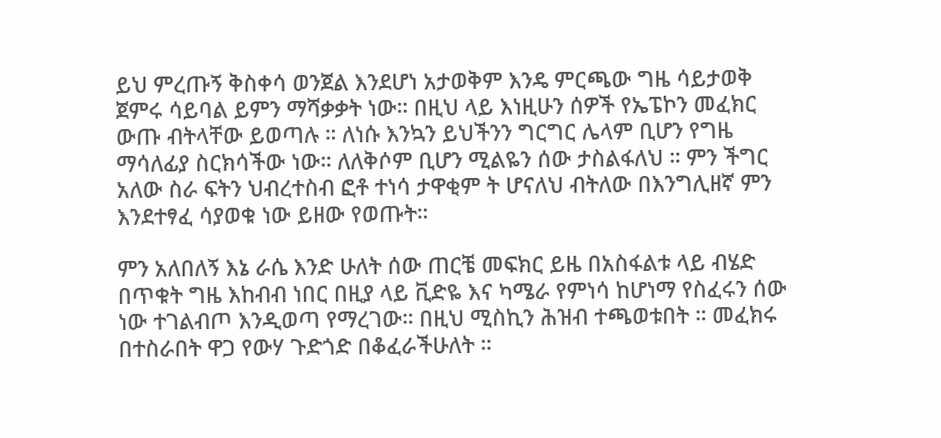ይህ ምረጡኝ ቅስቀሳ ወንጀል እንደሆነ አታወቅም እንዴ ምርጫው ግዜ ሳይታወቅ ጀምሩ ሳይባል ይምን ማሻቃቃት ነው። በዚህ ላይ እነዚሁን ሰዎች የኤፔኮን መፈክር ውጡ ብትላቸው ይወጣሉ ። ለነሱ እንኳን ይህችንን ግርግር ሌላም ቢሆን የግዜ ማሳለፊያ ስርክሳችው ነው። ለለቅሶም ቢሆን ሚልዬን ሰው ታስልፋለህ ። ምን ችግር አለው ስራ ፍትን ህብረተስብ ፎቶ ተነሳ ታዋቂም ት ሆናለህ ብትለው በእንግሊዘኛ ምን እንደተፃፈ ሳያወቁ ነው ይዘው የወጡት።

ምን አለበለኝ እኔ ራሴ እንድ ሁለት ሰው ጠርቼ መፍክር ይዜ በአስፋልቱ ላይ ብሄድ በጥቁት ግዜ እከብብ ነበር በዚያ ላይ ቪድዬ እና ካሜራ የምነሳ ከሆነማ የስፈሩን ሰው ነው ተገልብጦ እንዲወጣ የማረገው። በዚህ ሚስኪን ሕዝብ ተጫወቱበት ። መፈክሩ በተስራበት ዋጋ የውሃ ጉድጎድ በቆፈራችሁለት ።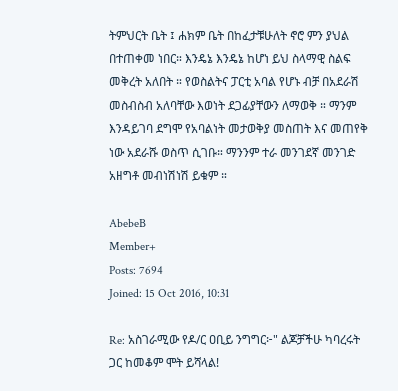ትምህርት ቤት ፤ ሐክም ቤት በከፈታቹሁለት ኖሮ ምን ያህል በተጠቀመ ነበር። እንዴኔ እንዴኔ ከሆነ ይህ ስላማዊ ስልፍ መቅረት አለበት ። የወስልትና ፓርቲ አባል የሆኑ ብቻ በአደራሽ መስብስብ አለባቸው እወነት ደጋፊያቸውን ለማወቅ ። ማንም እንዳይገባ ደግሞ የአባልነት መታወቅያ መስጠት እና መጠየቅ ነው አደራሹ ወስጥ ሲገቡ። ማንንም ተራ መንገደኛ መንገድ አዘግቶ መብነሽነሽ ይቁም ።

AbebeB
Member+
Posts: 7694
Joined: 15 Oct 2016, 10:31

Re: አስገራሚው የዶ/ር ዐቢይ ንግግር፦" ልጆቻችሁ ካባረሩት ጋር ከመቆም ሞት ይሻላል!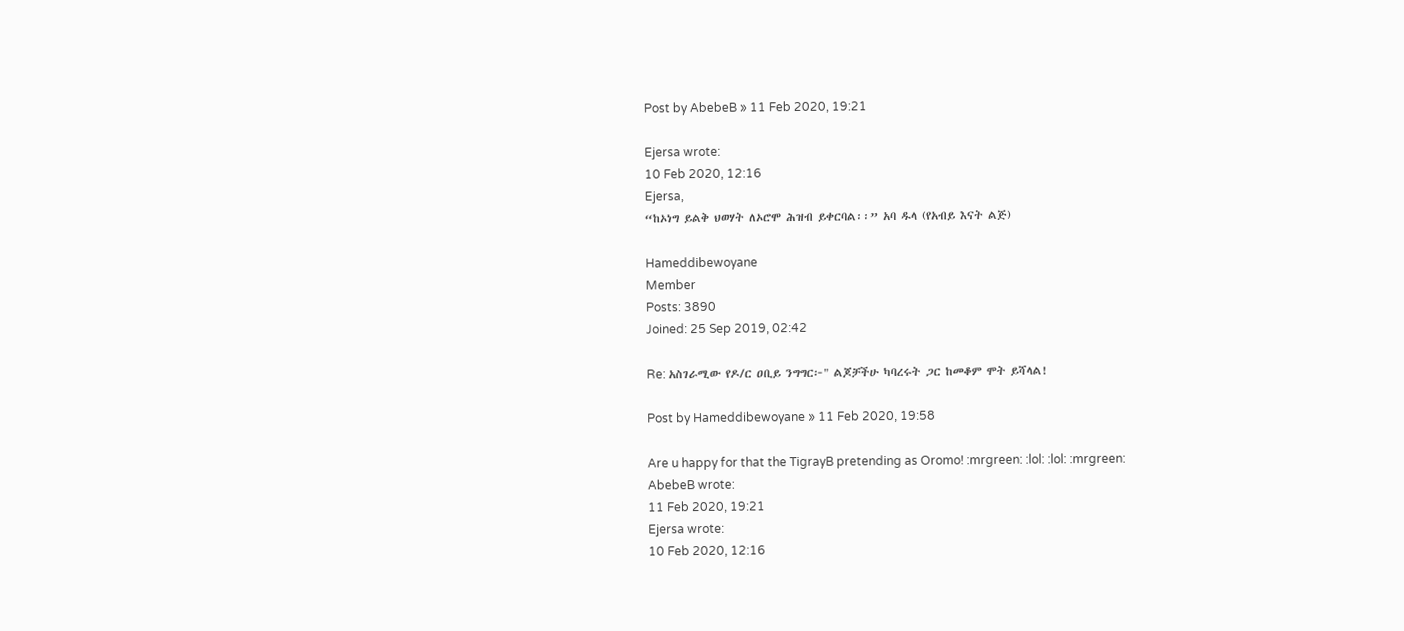Post by AbebeB » 11 Feb 2020, 19:21

Ejersa wrote:
10 Feb 2020, 12:16
Ejersa,
“ከኦነግ ይልቅ ህወሃት ለኦሮሞ ሕዝብ ይቀርባል፡፡” አባ ዱላ (የአብይ እናት ልጅ)

Hameddibewoyane
Member
Posts: 3890
Joined: 25 Sep 2019, 02:42

Re: አስገራሚው የዶ/ር ዐቢይ ንግግር፦" ልጆቻችሁ ካባረሩት ጋር ከመቆም ሞት ይሻላል!

Post by Hameddibewoyane » 11 Feb 2020, 19:58

Are u happy for that the TigrayB pretending as Oromo! :mrgreen: :lol: :lol: :mrgreen:
AbebeB wrote:
11 Feb 2020, 19:21
Ejersa wrote:
10 Feb 2020, 12:16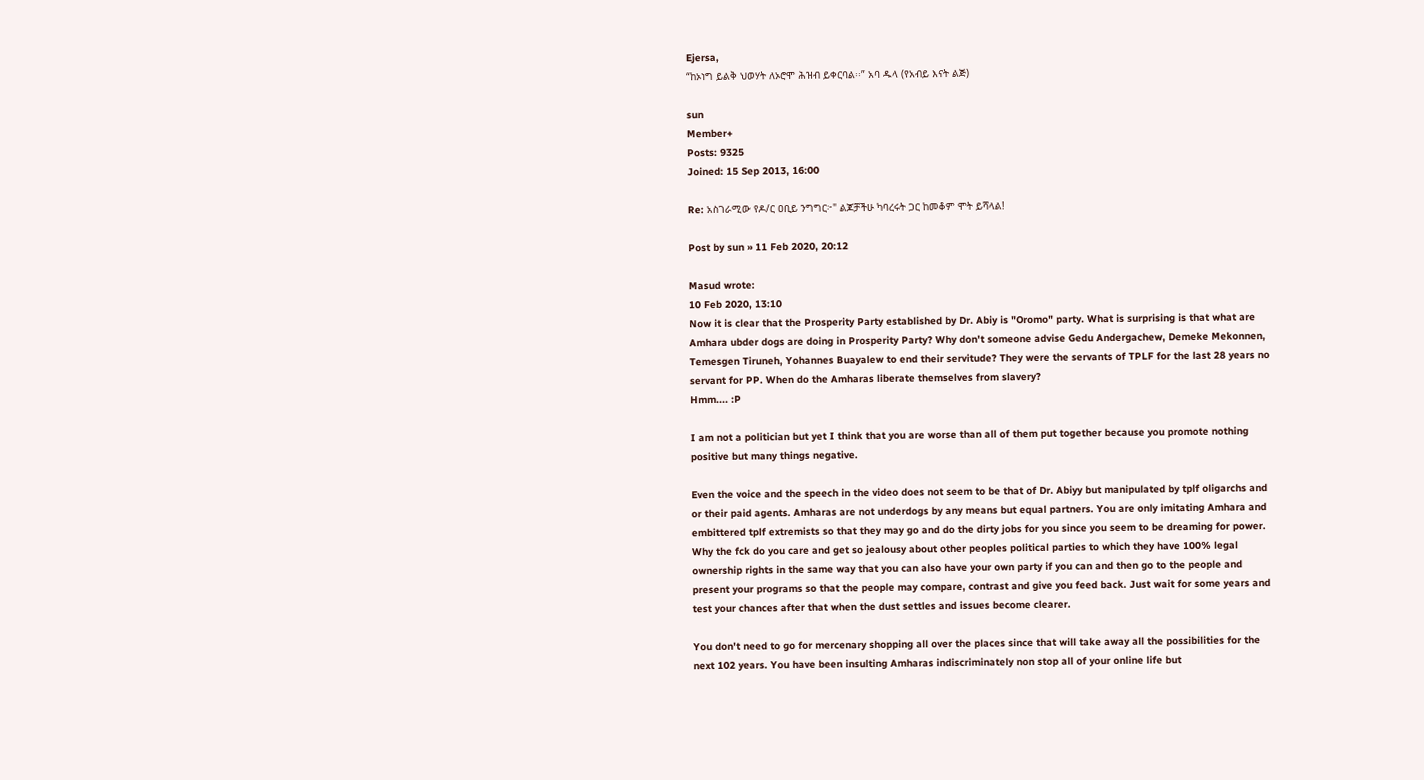Ejersa,
“ከኦነግ ይልቅ ህወሃት ለኦሮሞ ሕዝብ ይቀርባል፡፡” አባ ዱላ (የአብይ እናት ልጅ)

sun
Member+
Posts: 9325
Joined: 15 Sep 2013, 16:00

Re: አስገራሚው የዶ/ር ዐቢይ ንግግር፦" ልጆቻችሁ ካባረሩት ጋር ከመቆም ሞት ይሻላል!

Post by sun » 11 Feb 2020, 20:12

Masud wrote:
10 Feb 2020, 13:10
Now it is clear that the Prosperity Party established by Dr. Abiy is "Oromo" party. What is surprising is that what are Amhara ubder dogs are doing in Prosperity Party? Why don't someone advise Gedu Andergachew, Demeke Mekonnen, Temesgen Tiruneh, Yohannes Buayalew to end their servitude? They were the servants of TPLF for the last 28 years no servant for PP. When do the Amharas liberate themselves from slavery?
Hmm.... :P

I am not a politician but yet I think that you are worse than all of them put together because you promote nothing positive but many things negative.

Even the voice and the speech in the video does not seem to be that of Dr. Abiyy but manipulated by tplf oligarchs and or their paid agents. Amharas are not underdogs by any means but equal partners. You are only imitating Amhara and embittered tplf extremists so that they may go and do the dirty jobs for you since you seem to be dreaming for power. Why the fck do you care and get so jealousy about other peoples political parties to which they have 100% legal ownership rights in the same way that you can also have your own party if you can and then go to the people and present your programs so that the people may compare, contrast and give you feed back. Just wait for some years and test your chances after that when the dust settles and issues become clearer.

You don't need to go for mercenary shopping all over the places since that will take away all the possibilities for the next 102 years. You have been insulting Amharas indiscriminately non stop all of your online life but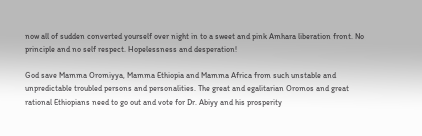now all of sudden converted yourself over night in to a sweet and pink Amhara liberation front. No principle and no self respect. Hopelessness and desperation!

God save Mamma Oromiyya, Mamma Ethiopia and Mamma Africa from such unstable and unpredictable troubled persons and personalities. The great and egalitarian Oromos and great rational Ethiopians need to go out and vote for Dr. Abiyy and his prosperity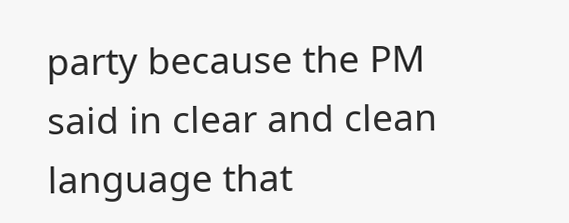party because the PM said in clear and clean language that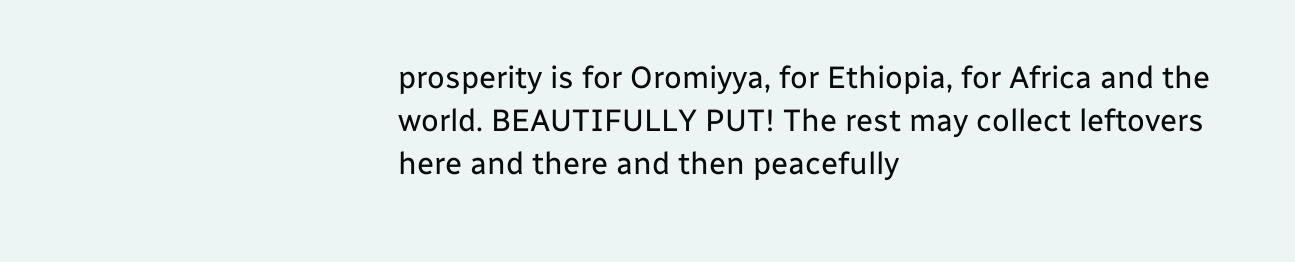prosperity is for Oromiyya, for Ethiopia, for Africa and the world. BEAUTIFULLY PUT! The rest may collect leftovers here and there and then peacefully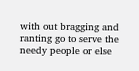with out bragging and ranting go to serve the needy people or else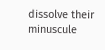dissolve their minuscule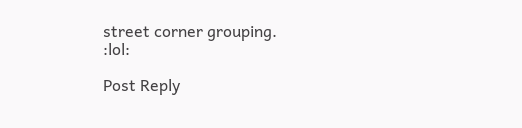street corner grouping.
:lol:

Post Reply